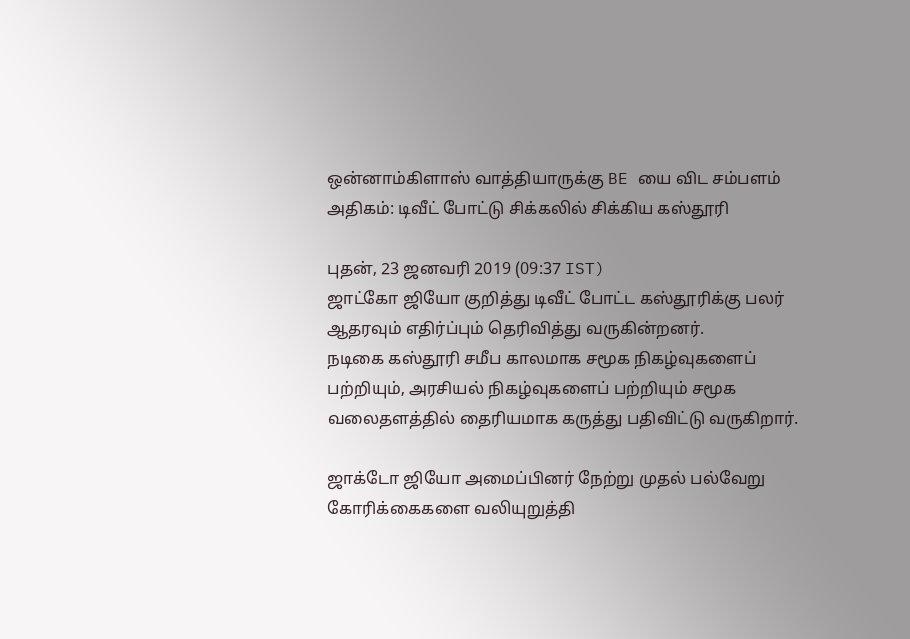ஒன்னாம்கிளாஸ் வாத்தியாருக்கு BE யை விட சம்பளம் அதிகம்: டிவீட் போட்டு சிக்கலில் சிக்கிய கஸ்தூரி

புதன், 23 ஜனவரி 2019 (09:37 IST)
ஜாட்கோ ஜியோ குறித்து டிவீட் போட்ட கஸ்தூரிக்கு பலர் ஆதரவும் எதிர்ப்பும் தெரிவித்து வருகின்றனர்.
நடிகை கஸ்தூரி சமீப காலமாக சமூக நிகழ்வுகளைப் பற்றியும், அரசியல் நிகழ்வுகளைப் பற்றியும் சமூக வலைதளத்தில் தைரியமாக கருத்து பதிவிட்டு வருகிறார்.

ஜாக்டோ ஜியோ அமைப்பினர் நேற்று முதல் பல்வேறு கோரிக்கைகளை வலியுறுத்தி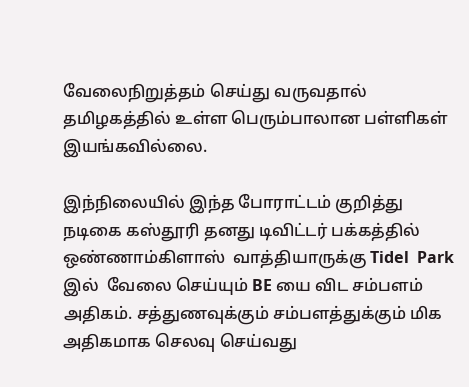வேலைநிறுத்தம் செய்து வருவதால் தமிழகத்தில் உள்ள பெரும்பாலான பள்ளிகள் இயங்கவில்லை.

இந்நிலையில் இந்த போராட்டம் குறித்து நடிகை கஸ்தூரி தனது டிவிட்டர் பக்கத்தில் ஒண்ணாம்கிளாஸ்  வாத்தியாருக்கு Tidel  Park இல்  வேலை செய்யும் BE யை விட சம்பளம் அதிகம். சத்துணவுக்கும் சம்பளத்துக்கும் மிக அதிகமாக செலவு செய்வது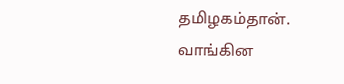தமிழகம்தான். வாங்கின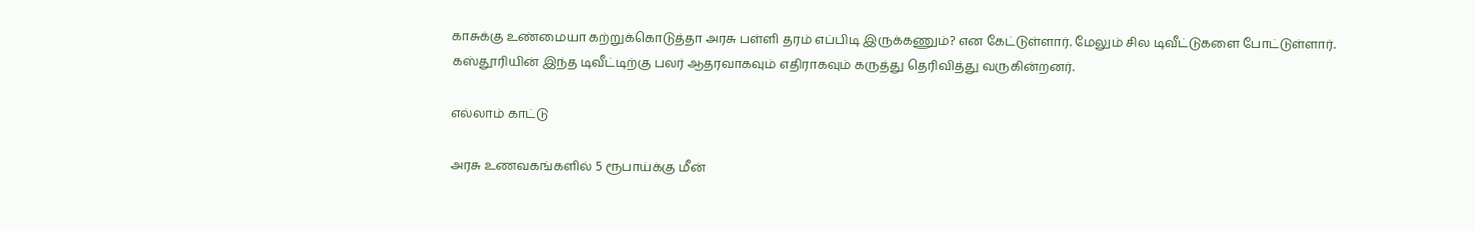காசுக்கு உண்மையா கற்றுக்கொடுத்தா அரசு பள்ளி தரம் எப்பிடி இருக்கணும்? என கேட்டுள்ளார். மேலும் சில டிவீட்டுகளை போட்டுள்ளார்.
கஸ்தூரியின் இந்த டிவீட்டிற்கு பலர் ஆதரவாகவும் எதிராகவும் கருத்து தெரிவித்து வருகின்றனர்.

எல்லாம் காட்டு

அரசு உணவகங்களில் 5 ரூபாய்க்கு மீன்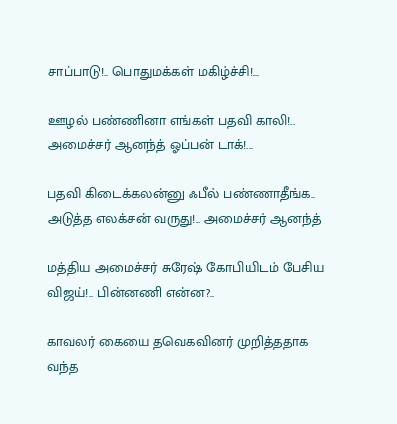சாப்பாடு!.. பொதுமக்கள் மகிழ்ச்சி!...

ஊழல் பண்ணினா எங்கள் பதவி காலி!.. அமைச்சர் ஆனந்த் ஓப்பன் டாக்!...

பதவி கிடைக்கலன்னு ஃபீல் பண்ணாதீங்க.. அடுத்த எலக்சன் வருது!.. அமைச்சர் ஆனந்த்

மத்திய அமைச்சர் சுரேஷ் கோபியிடம் பேசிய விஜய்!.. பின்னணி என்ன?..

காவலர் கையை தவெகவினர் முறித்ததாக வந்த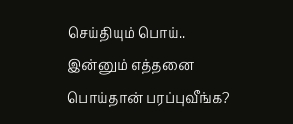செய்தியும் பொய்.. இன்னும் எத்தனை பொய்தான் பரப்புவீங்க?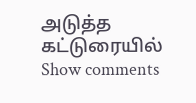அடுத்த கட்டுரையில்
Show comments